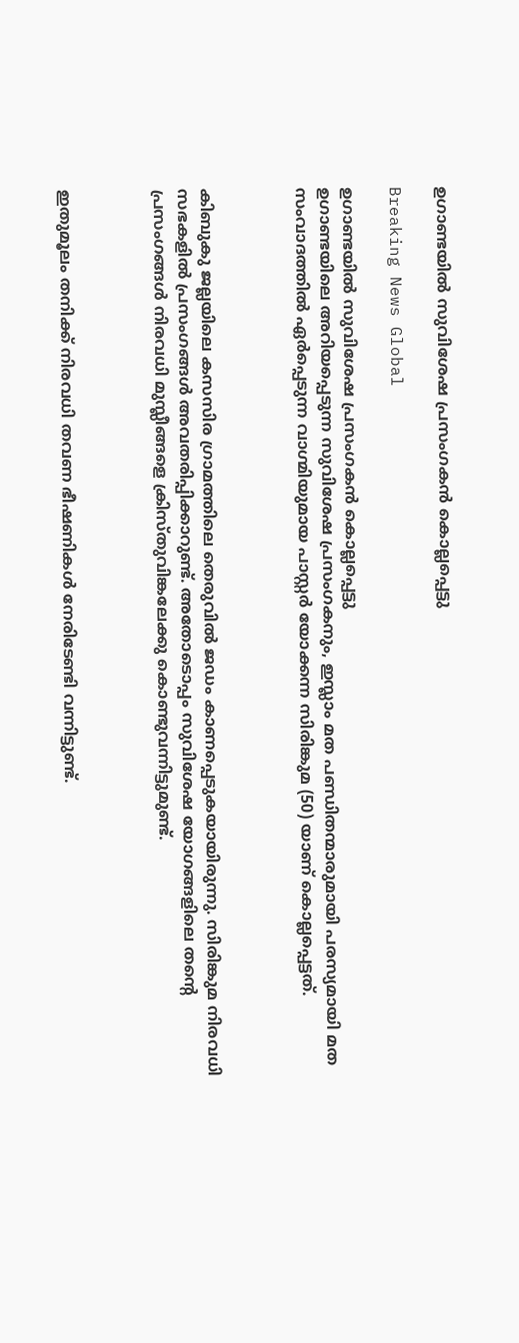ഉഗാണ്ടയില്‍ സുവിശേഷ പ്രസംഗകന്‍ കൊല്ലപ്പെട്ടു

Breaking News Global

ഉഗാണ്ടയില്‍ സുവിശേഷ പ്രസംഗകന്‍ കൊല്ലപ്പെട്ടു
ഉഗാണ്ടയിലെ അറിയപ്പെടുന്ന സുവിശേഷ പ്രസംഗകനും, ഇസ്ലാം മത പണ്ഡിതന്മാരുമായി പരസ്യമായി മത സംവാദത്തില്‍ ഏര്‍പ്പെടുന്ന വാഗ്മിയുമായ പാസ്റ്റര്‍ യോക്കന്ന സിരിങ്കുമ (50) യാണ് കൊല്ലപ്പെട്ടത്.



കിബുകു ജല്ലയിലെ കസസിര ഗ്രാമത്തിലെ തെരുവില്‍ ജഡം കാണപ്പെടുകയായിരുന്നു. സിരിങ്കുമ നിരവധി സഭകളില്‍ പ്രസംഗങ്ങള്‍ അവതരിപ്പിക്കാറുണ്ട്. അതോടൊപ്പം സുവിശേഷ യോഗങ്ങളിലെ തന്റെ പ്രസംഗങ്ങള്‍ നിരവധി മുസ്ലീങ്ങളെ ക്രിസ്തുവിങ്കലേക്കു കൊണ്ടുവന്നിട്ടുമുണ്ട്.



ഇതുമൂലം തനിക്ക് നിരവധി തവണ ഭീഷണികള്‍ നേരിടേണ്ടി വന്നിട്ടുണ്ട്.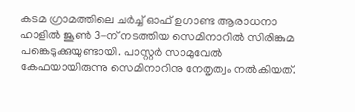കടമ ഗ്രാമത്തിലെ ചര്‍ച്ച് ഓഫ് ഉഗാണ്ട ആരാധനാ ഹാളില്‍ ജൂണ്‍ 3-ന് നടത്തിയ സെമിനാറില്‍ സിരിങ്കുമ പങ്കെടുക്കുയുണ്ടായി. പാസ്റ്റര്‍ സാമുവേല്‍ കേഫയായിരുന്നു സെമിനാറിനു നേതൃത്വം നല്‍കിയത്.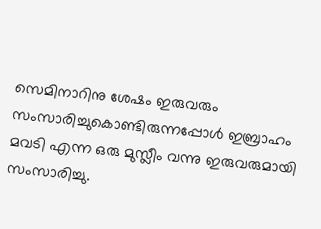സെമിനാറിനു ശേഷം ഇരുവരും സംസാരിച്ചുകൊണ്ടിരുന്നപ്പോള്‍ ഇബ്രാഹം മവടി എന്ന ഒരു മുസ്ലീം വന്നു ഇരുവരുമായി സംസാരിച്ചു.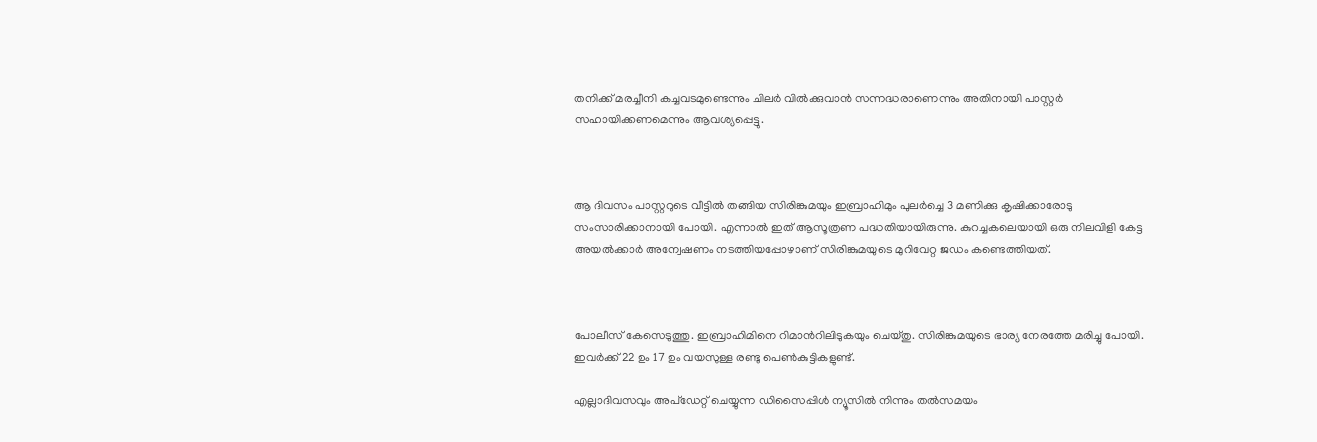തനിക്ക് മരച്ചീനി കച്ചവടമുണ്ടെന്നും ചിലര്‍ വില്‍ക്കുവാന്‍ സന്നദ്ധരാണെന്നും അതിനായി പാസ്റ്റര്‍ സഹായിക്കണമെന്നും ആവശ്യപ്പെട്ടു.



ആ ദിവസം പാസ്റ്ററുടെ വീട്ടില്‍ തങ്ങിയ സിരിങ്കുമയും ഇബ്രാഹിമും പുലര്‍ച്ചെ 3 മണിക്കു കൃഷിക്കാരോടു സംസാരിക്കാനായി പോയി. എന്നാല്‍ ഇത് ആസൂത്രണ പദ്ധതിയായിരുന്നു. കുറച്ചകലെയായി ഒരു നിലവിളി കേട്ട അയല്‍ക്കാര്‍ അന്വേഷണം നടത്തിയപ്പോഴാണ് സിരിങ്കുമയുടെ മുറിവേറ്റ ജഡം കണ്ടെത്തിയത്.



പോലീസ് കേസെടുത്തു. ഇബ്രാഹിമിനെ റിമാന്‍റിലിടുകയും ചെയ്തു. സിരിങ്കുമയുടെ ഭാര്യ നേരത്തേ മരിച്ചു പോയി. ഇവര്‍ക്ക് 22 ഉം 17 ഉം വയസുള്ള രണ്ടു പെണ്‍കുട്ടികളുണ്ട്.

എല്ലാദിവസവും അപ്ഡേറ്റ് ചെയ്യുന്ന ഡിസൈപ്പിൾ ന്യൂസിൽ നിന്നും തൽസമയം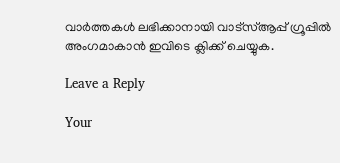വാർത്തകൾ ലഭിക്കാനായി വാട്സ്ആപ്പ് ഗ്രൂപ്പിൽ അംഗമാകാൻ ഇവിടെ ക്ലിക്ക് ചെയ്യുക.

Leave a Reply

Your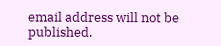email address will not be published.